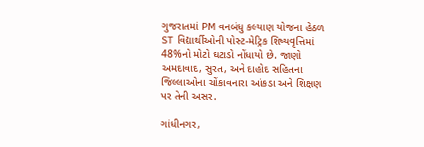ગુજરાતમાં PM વનબંધુ કલ્યાણ યોજના હેઠળ ST વિદ્યાર્થીઓની પોસ્ટ-મેટ્રિક શિષ્યવૃત્તિમાં 48%નો મોટો ઘટાડો નોંધાયો છે. જાણો અમદાવાદ, સુરત, અને દાહોદ સહિતના જિલ્લાઓના ચોંકાવનારા આંકડા અને શિક્ષણ પર તેની અસર.

ગાંધીનગર,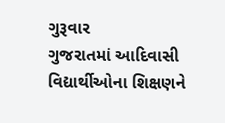ગુરૂવાર
ગુજરાતમાં આદિવાસી વિદ્યાર્થીઓના શિક્ષણને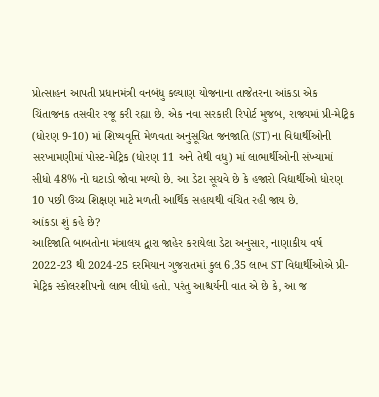પ્રોત્સાહન આપતી પ્રધાનમંત્રી વનબંધુ કલ્યાણ યોજનાના તાજેતરના આંકડા એક ચિંતાજનક તસવીર રજૂ કરી રહ્યા છે. એક નવા સરકારી રિપોર્ટ મુજબ, રાજ્યમાં પ્રી-મેટ્રિક (ધોરણ 9-10) માં શિષ્યવૃત્તિ મેળવતા અનુસૂચિત જનજાતિ (ST) ના વિદ્યાર્થીઓની સરખામણીમાં પોસ્ટ-મેટ્રિક (ધોરણ 11 અને તેથી વધુ) માં લાભાર્થીઓની સંખ્યામાં સીધો 48% નો ઘટાડો જોવા મળ્યો છે. આ ડેટા સૂચવે છે કે હજારો વિદ્યાર્થીઓ ધોરણ 10 પછી ઉચ્ચ શિક્ષણ માટે મળતી આર્થિક સહાયથી વંચિત રહી જાય છે.
આંકડા શું કહે છે?
આદિજાતિ બાબતોના મંત્રાલય દ્વારા જાહેર કરાયેલા ડેટા અનુસાર, નાણાકીય વર્ષ 2022-23 થી 2024-25 દરમિયાન ગુજરાતમાં કુલ 6.35 લાખ ST વિદ્યાર્થીઓએ પ્રી-મેટ્રિક સ્કોલરશીપનો લાભ લીધો હતો. પરંતુ આશ્ચર્યની વાત એ છે કે, આ જ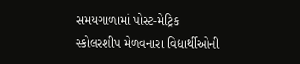સમયગાળામાં પોસ્ટ-મેટ્રિક સ્કોલરશીપ મેળવનારા વિદ્યાર્થીઓની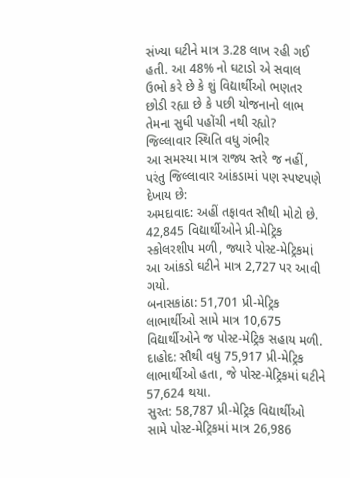સંખ્યા ઘટીને માત્ર 3.28 લાખ રહી ગઈ હતી. આ 48% નો ઘટાડો એ સવાલ ઉભો કરે છે કે શું વિદ્યાર્થીઓ ભણતર છોડી રહ્યા છે કે પછી યોજનાનો લાભ તેમના સુધી પહોંચી નથી રહ્યો?
જિલ્લાવાર સ્થિતિ વધુ ગંભીર
આ સમસ્યા માત્ર રાજ્ય સ્તરે જ નહીં, પરંતુ જિલ્લાવાર આંકડામાં પણ સ્પષ્ટપણે દેખાય છે:
અમદાવાદ: અહીં તફાવત સૌથી મોટો છે. 42,845 વિદ્યાર્થીઓને પ્રી-મેટ્રિક સ્કોલરશીપ મળી, જ્યારે પોસ્ટ-મેટ્રિકમાં આ આંકડો ઘટીને માત્ર 2,727 પર આવી ગયો.
બનાસકાંઠા: 51,701 પ્રી-મેટ્રિક લાભાર્થીઓ સામે માત્ર 10,675 વિદ્યાર્થીઓને જ પોસ્ટ-મેટ્રિક સહાય મળી.
દાહોદ: સૌથી વધુ 75,917 પ્રી-મેટ્રિક લાભાર્થીઓ હતા, જે પોસ્ટ-મેટ્રિકમાં ઘટીને 57,624 થયા.
સુરત: 58,787 પ્રી-મેટ્રિક વિદ્યાર્થીઓ સામે પોસ્ટ-મેટ્રિકમાં માત્ર 26,986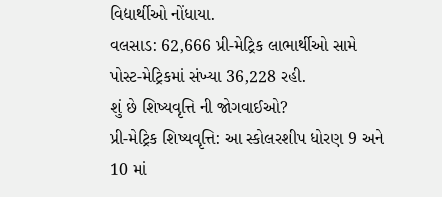વિદ્યાર્થીઓ નોંધાયા.
વલસાડ: 62,666 પ્રી-મેટ્રિક લાભાર્થીઓ સામે પોસ્ટ-મેટ્રિકમાં સંખ્યા 36,228 રહી.
શું છે શિષ્યવૃત્તિ ની જોગવાઈઓ?
પ્રી-મેટ્રિક શિષ્યવૃત્તિ: આ સ્કોલરશીપ ધોરણ 9 અને 10 માં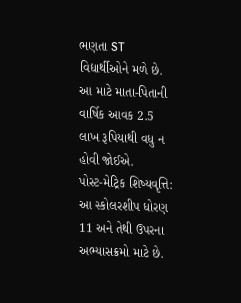ભણતા ST વિદ્યાર્થીઓને મળે છે. આ માટે માતા-પિતાની વાર્ષિક આવક 2.5 લાખ રૂપિયાથી વધુ ન હોવી જોઈએ.
પોસ્ટ-મેટ્રિક શિષ્યવૃત્તિ: આ સ્કોલરશીપ ધોરણ 11 અને તેથી ઉપરના અભ્યાસક્રમો માટે છે.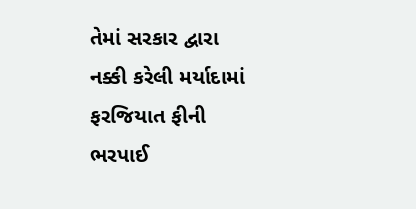તેમાં સરકાર દ્વારા નક્કી કરેલી મર્યાદામાં ફરજિયાત ફીની ભરપાઈ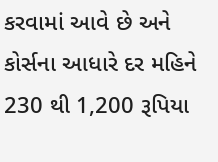કરવામાં આવે છે અને કોર્સના આધારે દર મહિને 230 થી 1,200 રૂપિયા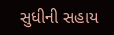સુધીની સહાય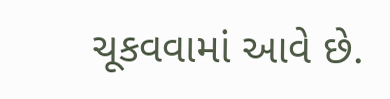ચૂકવવામાં આવે છે.